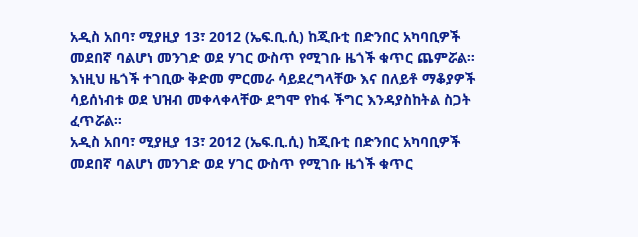አዲስ አበባ፣ ሚያዚያ 13፣ 2012 (ኤፍ.ቢ.ሲ) ከጂቡቲ በድንበር አካባቢዎች መደበኛ ባልሆነ መንገድ ወደ ሃገር ውስጥ የሚገቡ ዜጎች ቁጥር ጨምሯል።
እነዚህ ዜጎች ተገቢው ቅድመ ምርመራ ሳይደረግላቸው እና በለይቶ ማቆያዎች ሳይሰነብቱ ወደ ህዝብ መቀላቀላቸው ደግሞ የከፋ ችግር እንዳያስከትል ስጋት ፈጥሯል።
አዲስ አበባ፣ ሚያዚያ 13፣ 2012 (ኤፍ.ቢ.ሲ) ከጂቡቲ በድንበር አካባቢዎች መደበኛ ባልሆነ መንገድ ወደ ሃገር ውስጥ የሚገቡ ዜጎች ቁጥር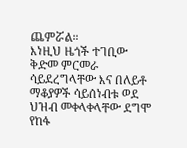ጨምሯል።
እነዚህ ዜጎች ተገቢው ቅድመ ምርመራ ሳይደረግላቸው እና በለይቶ ማቆያዎች ሳይሰነብቱ ወደ ህዝብ መቀላቀላቸው ደግሞ የከፋ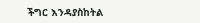ችግር እንዳያስከትል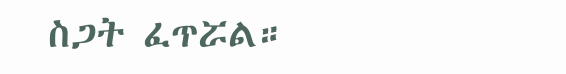ስጋት ፈጥሯል።